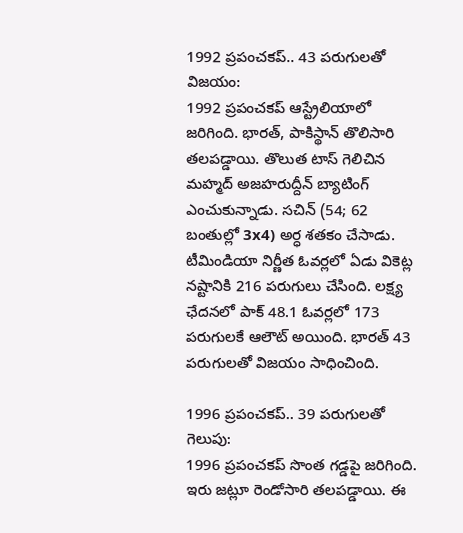1992 ప్రపంచకప్.. 43 పరుగులతో విజయం:
1992 ప్రపంచకప్ ఆస్ట్రేలియాలో జరిగింది. భారత్, పాకిస్థాన్ తొలిసారి తలపడ్డాయి. తొలుత టాస్ గెలిచిన మహ్మద్ అజహరుద్దీన్ బ్యాటింగ్ ఎంచుకున్నాడు. సచిన్ (54; 62 బంతుల్లో 3x4) అర్ధ శతకం చేసాడు. టీమిండియా నిర్ణీత ఓవర్లలో ఏడు వికెట్ల నష్టానికి 216 పరుగులు చేసింది. లక్ష్య ఛేదనలో పాక్ 48.1 ఓవర్లలో 173 పరుగులకే ఆలౌట్ అయింది. భారత్ 43 పరుగులతో విజయం సాధించింది.

1996 ప్రపంచకప్.. 39 పరుగులతో గెలుపు:
1996 ప్రపంచకప్ సొంత గడ్డపై జరిగింది. ఇరు జట్లూ రెండోసారి తలపడ్డాయి. ఈ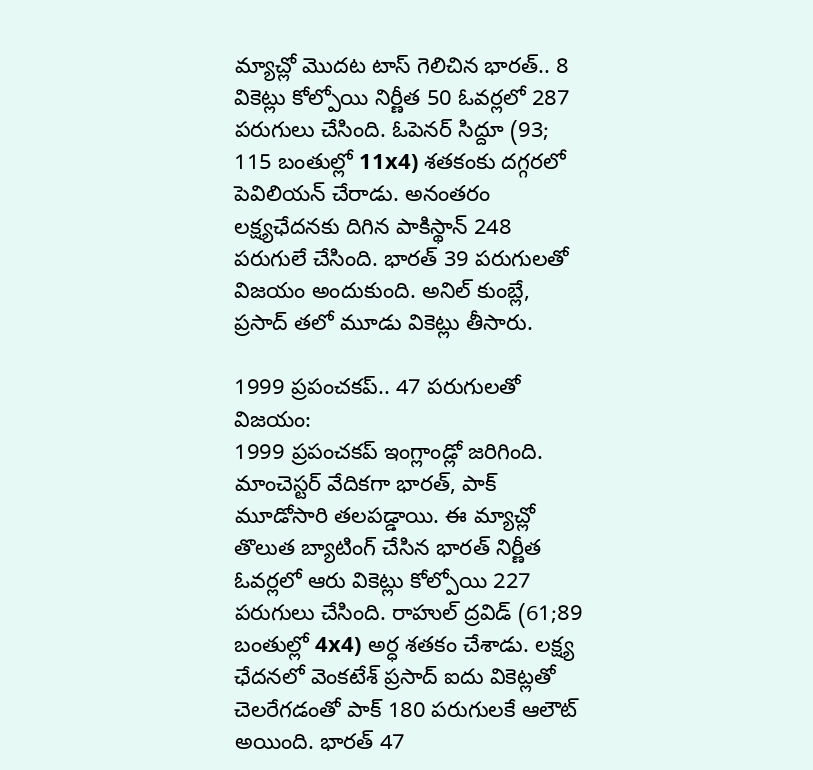మ్యాచ్లో మొదట టాస్ గెలిచిన భారత్.. 8 వికెట్లు కోల్పోయి నిర్ణీత 50 ఓవర్లలో 287 పరుగులు చేసింది. ఓపెనర్ సిద్దూ (93; 115 బంతుల్లో 11x4) శతకంకు దగ్గరలో పెవిలియన్ చేరాడు. అనంతరం లక్ష్యఛేదనకు దిగిన పాకిస్థాన్ 248 పరుగులే చేసింది. భారత్ 39 పరుగులతో విజయం అందుకుంది. అనిల్ కుంబ్లే, ప్రసాద్ తలో మూడు వికెట్లు తీసారు.

1999 ప్రపంచకప్.. 47 పరుగులతో విజయం:
1999 ప్రపంచకప్ ఇంగ్లాండ్లో జరిగింది. మాంచెస్టర్ వేదికగా భారత్, పాక్ మూడోసారి తలపడ్డాయి. ఈ మ్యాచ్లో తొలుత బ్యాటింగ్ చేసిన భారత్ నిర్ణీత ఓవర్లలో ఆరు వికెట్లు కోల్పోయి 227 పరుగులు చేసింది. రాహుల్ ద్రవిడ్ (61;89 బంతుల్లో 4x4) అర్ధ శతకం చేశాడు. లక్ష్య ఛేదనలో వెంకటేశ్ ప్రసాద్ ఐదు వికెట్లతో చెలరేగడంతో పాక్ 180 పరుగులకే ఆలౌట్ అయింది. భారత్ 47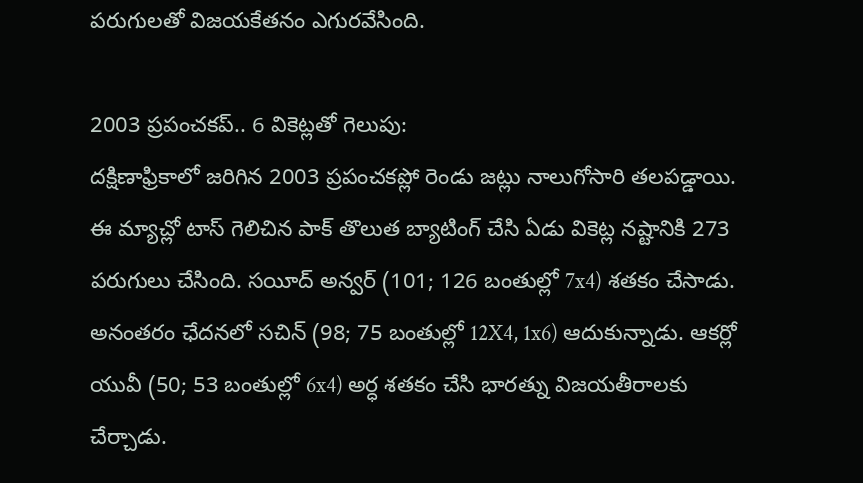పరుగులతో విజయకేతనం ఎగురవేసింది.

2003 ప్రపంచకప్.. 6 వికెట్లతో గెలుపు:
దక్షిణాఫ్రికాలో జరిగిన 2003 ప్రపంచకప్లో రెండు జట్లు నాలుగోసారి తలపడ్డాయి. ఈ మ్యాచ్లో టాస్ గెలిచిన పాక్ తొలుత బ్యాటింగ్ చేసి ఏడు వికెట్ల నష్టానికి 273 పరుగులు చేసింది. సయీద్ అన్వర్ (101; 126 బంతుల్లో 7x4) శతకం చేసాడు. అనంతరం ఛేదనలో సచిన్ (98; 75 బంతుల్లో 12X4, 1x6) ఆదుకున్నాడు. ఆకర్లో యువీ (50; 53 బంతుల్లో 6x4) అర్ధ శతకం చేసి భారత్ను విజయతీరాలకు చేర్చాడు.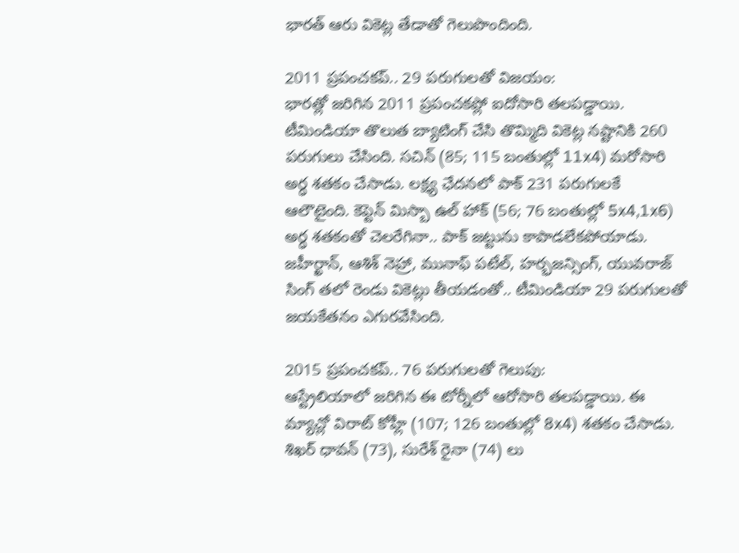భారత్ ఆరు వికెట్ల తేడాతో గెలుపొందింది.

2011 ప్రపంచకప్.. 29 పరుగులతో విజయం:
భారత్లో జరిగిన 2011 ప్రపంచకప్లో ఐదోసారి తలపడ్డాయి. టీమిండియా తొలుత బ్యాటింగ్ చేసి తొమ్మిది వికెట్ల నష్టానికి 260 పరుగులు చేసింది. సచిన్ (85; 115 బంతుల్లో 11x4) మరోసారి అర్ధ శతకం చేసాడు. లక్ష్య ఛేదనలో పాక్ 231 పరుగులకే ఆలౌటైంది. కెప్టెన్ మిస్బా ఉల్ హాక్ (56; 76 బంతుల్లో 5x4,1x6) అర్ధ శతకంతో చెలరేగినా.. పాక్ జట్టును కాపాడలేకపోయాడు. జహీర్ఖాన్, ఆశిశ్ నెహ్రా, మునాఫ్ పటేల్, హర్భజన్సింగ్, యువరాజ్ సింగ్ తలో రెండు వికెట్లు తీయడంతో.. టీమిండియా 29 పరుగులతో జయకేతనం ఎగురవేసింది.

2015 ప్రపంచకప్.. 76 పరుగులతో గెలుపు:
ఆస్ట్రేలియాలో జరిగిన ఈ టోర్నీలో ఆరోసారి తలపడ్డాయి. ఈ మ్యాచ్లో విరాట్ కోహ్లీ (107; 126 బంతుల్లో 8x4) శతకం చేసాడు. శిఖర్ ధావన్ (73), సురేశ్ రైనా (74) లు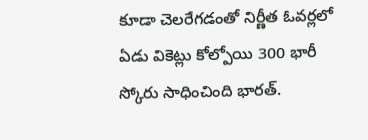కూడా చెలరేగడంతో నిర్ణీత ఓవర్లలో ఏడు వికెట్లు కోల్పోయి 300 భారీ స్కోరు సాధించింది భారత్.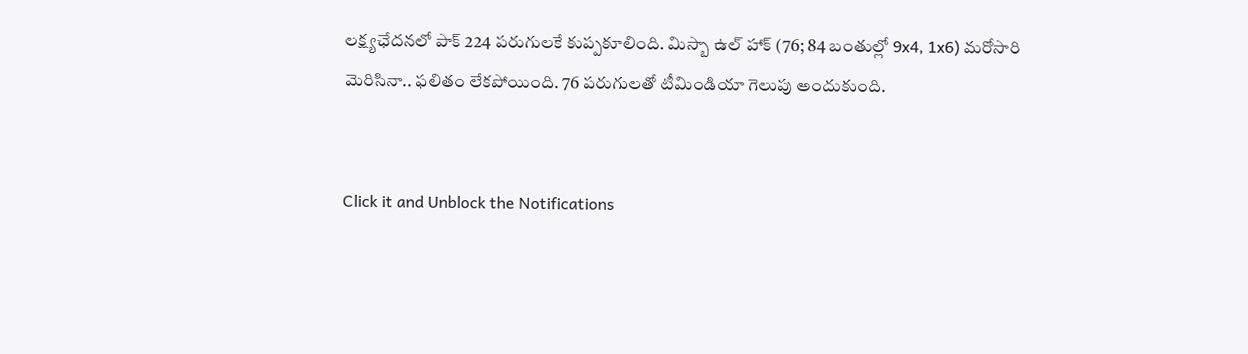లక్ష్యఛేదనలో పాక్ 224 పరుగులకే కుప్పకూలింది. మిస్బా ఉల్ హాక్ (76; 84 బంతుల్లో 9x4, 1x6) మరోసారి మెరిసినా.. ఫలితం లేకపోయింది. 76 పరుగులతో టీమిండియా గెలుపు అందుకుంది.


Click it and Unblock the Notifications